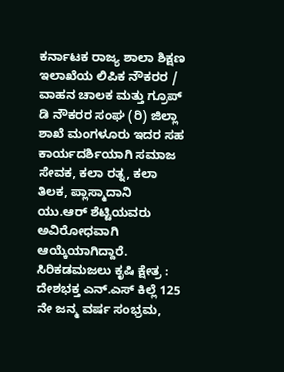ಕರ್ನಾಟಕ ರಾಜ್ಯ ಶಾಲಾ ಶಿಕ್ಷಣ ಇಲಾಖೆಯ ಲಿಪಿಕ ನೌಕರರ / ವಾಹನ ಚಾಲಕ ಮತ್ತು ಗ್ರೂಪ್ ಡಿ ನೌಕರರ ಸಂಘ (ರಿ) ಜಿಲ್ಲಾ ಶಾಖೆ ಮಂಗಳೂರು ಇದರ ಸಹ ಕಾರ್ಯದರ್ಶಿಯಾಗಿ ಸಮಾಜ ಸೇವಕ, ಕಲಾ ರತ್ನ, ಕಲಾ ತಿಲಕ, ಪ್ಲಾಸ್ಮಾದಾನಿ ಯು.ಆರ್ ಶೆಟ್ಟಿಯವರು ಅವಿರೋಧವಾಗಿ ಆಯ್ಕೆಯಾಗಿದ್ದಾರೆ.
ಸಿರಿಕಡಮಜಲು ಕೃಷಿ ಕ್ಷೇತ್ರ : ದೇಶಭಕ್ತ ಎನ್.ಎಸ್ ಕಿಲ್ಲೆ 125 ನೇ ಜನ್ಮ ವರ್ಷ ಸಂಭ್ರಮ,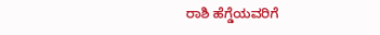ರಾಶಿ ಹೆಗ್ಡೆಯವರಿಗೆ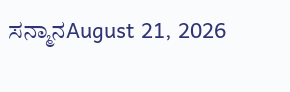ಸನ್ಮಾನAugust 21, 2026